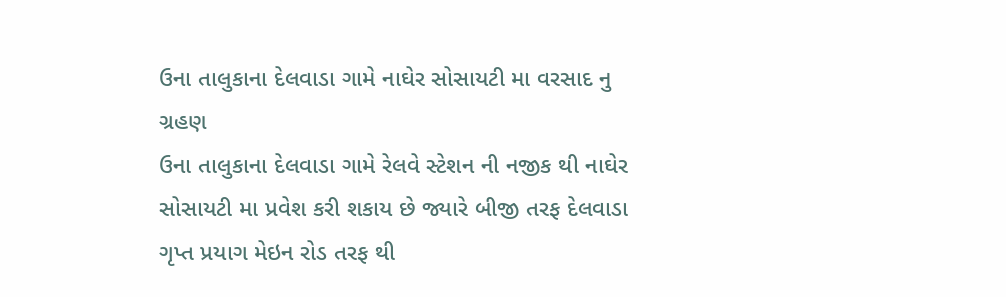ઉના તાલુકાના દેલવાડા ગામે નાઘેર સોસાયટી મા વરસાદ નુ ગ્રહણ
ઉના તાલુકાના દેલવાડા ગામે રેલવે સ્ટેશન ની નજીક થી નાઘેર સોસાયટી મા પ્રવેશ કરી શકાય છે જ્યારે બીજી તરફ દેલવાડા ગૃપ્ત પ્રયાગ મેઇન રોડ તરફ થી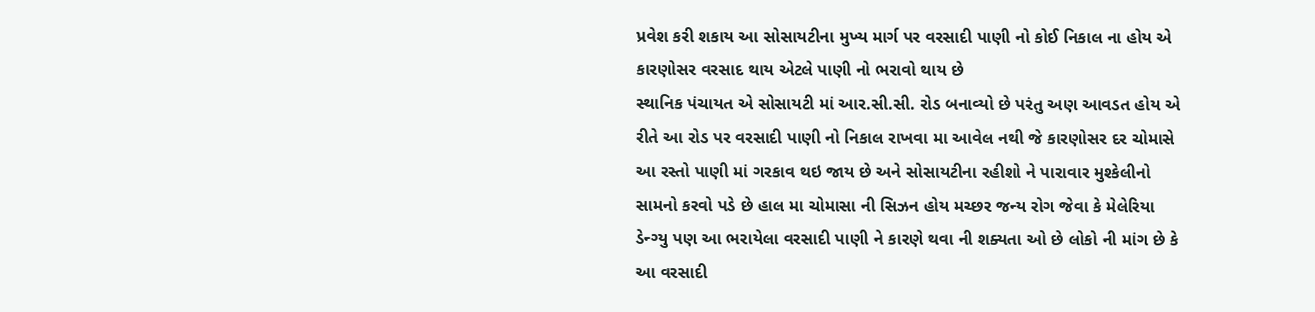પ્રવેશ કરી શકાય આ સોસાયટીના મુખ્ય માર્ગ પર વરસાદી પાણી નો કોઈ નિકાલ ના હોય એ કારણોસર વરસાદ થાય એટલે પાણી નો ભરાવો થાય છે
સ્થાનિક પંચાયત એ સોસાયટી માં આર.સી.સી. રોડ બનાવ્યો છે પરંતુ અણ આવડત હોય એ રીતે આ રોડ પર વરસાદી પાણી નો નિકાલ રાખવા મા આવેલ નથી જે કારણોસર દર ચોમાસે આ રસ્તો પાણી માં ગરકાવ થઇ જાય છે અને સોસાયટીના રહીશો ને પારાવાર મુશ્કેલીનો સામનો કરવો પડે છે હાલ મા ચોમાસા ની સિઝન હોય મચ્છર જન્ય રોગ જેવા કે મેલેરિયા ડેન્ગ્યુ પણ આ ભરાયેલા વરસાદી પાણી ને કારણે થવા ની શક્યતા ઓ છે લોકો ની માંગ છે કે આ વરસાદી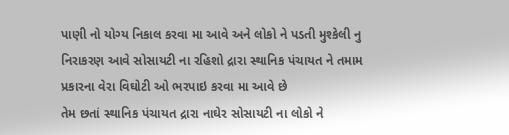પાણી નો યોગ્ય નિકાલ કરવા મા આવે અને લોકો ને પડતી મુશ્કેલી નુ નિરાકરણ આવે સોસાયટી ના રહિશો દ્રારા સ્થાનિક પંચાયત ને તમામ પ્રકારના વેરા વિઘોટી ઓ ભરપાઇ કરવા મા આવે છે
તેમ છતાં સ્થાનિક પંચાયત દ્રારા નાઘેર સોસાયટી ના લોકો ને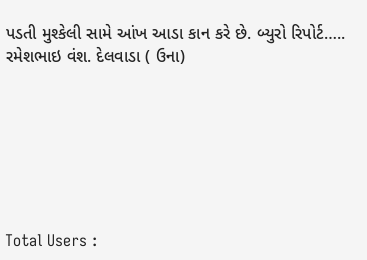પડતી મુશ્કેલી સામે આંખ આડા કાન કરે છે. બ્યુરો રિપોર્ટ….. રમેશભાઇ વંશ. દેલવાડા ( ઉના)







Total Users :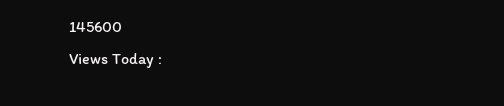145600
Views Today :